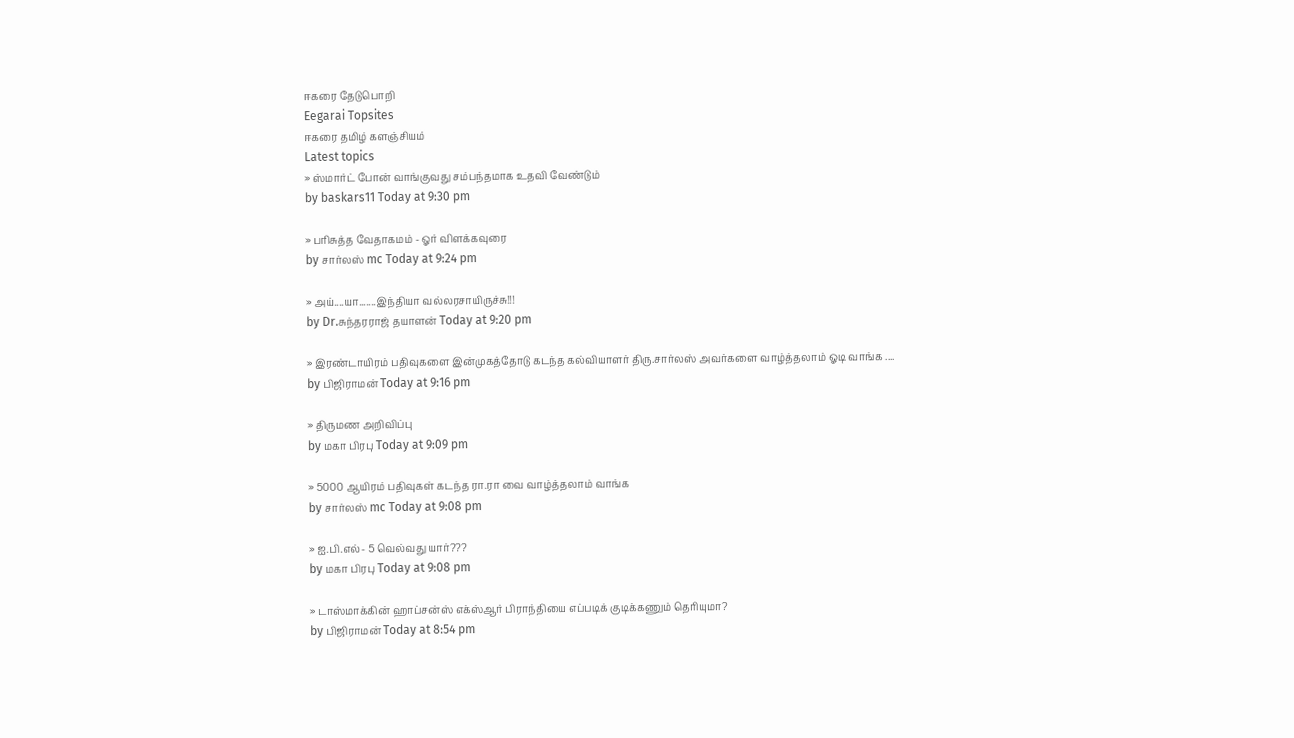ஈகரை தேடுபொறி
Eegarai Topsites
ஈகரை தமிழ் களஞ்சியம்
Latest topics
» ஸ்மார்ட் போன் வாங்குவது சம்பந்தமாக உதவி வேண்டும்
by baskars11 Today at 9:30 pm

» பரிசுத்த வேதாகமம் - ஓர் விளக்கவுரை
by சார்லஸ் mc Today at 9:24 pm

» அய்....யா.......இந்தியா வல்லரசாயிருச்சு!!!
by Dr.சுந்தரராஜ் தயாளன் Today at 9:20 pm

» இரண்டாயிரம் பதிவுகளை இன்முகத்தோடு கடந்த கல்வியாளர் திரு.சார்லஸ் அவர்களை வாழ்த்தலாம் ஓடி வாங்க ....
by பிஜிராமன் Today at 9:16 pm

» திருமண அறிவிப்பு
by மகா பிரபு Today at 9:09 pm

» 5000 ஆயிரம் பதிவுகள் கடந்த ரா.ரா வை வாழ்த்தலாம் வாங்க
by சார்லஸ் mc Today at 9:08 pm

» ஐ.பி.எல்- 5 வெல்வது யார்???
by மகா பிரபு Today at 9:08 pm

» டாஸ்மாக்கின் ஹாப்சன்ஸ் எக்ஸ்ஆர் பிராந்தியை எப்படிக் குடிக்கணும் தெரியுமா?
by பிஜிராமன் Today at 8:54 pm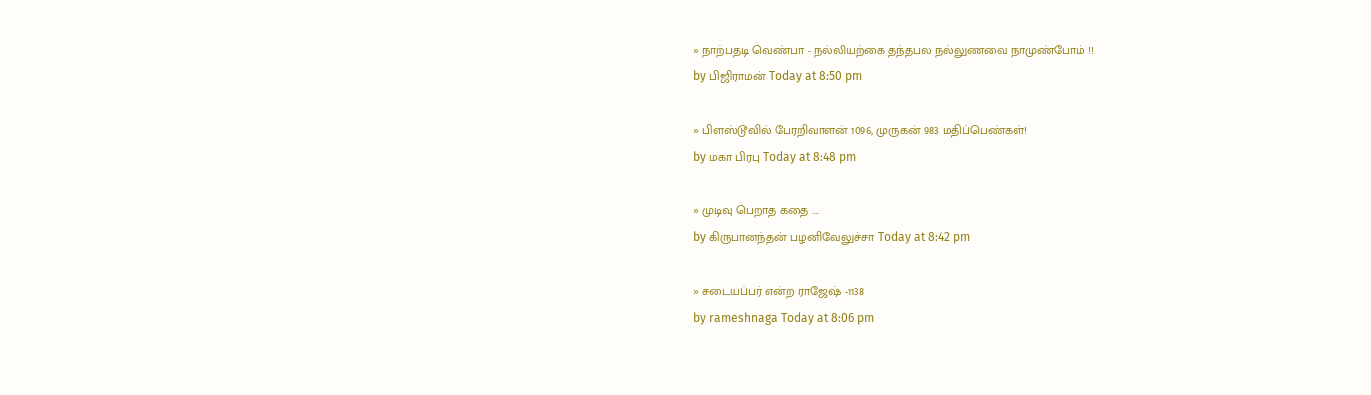» நாற்பதடி வெண்பா - நல்லியற்கை தந்தபல நல்லுணவை நாமுண்போம் !!
by பிஜிராமன் Today at 8:50 pm

» பிளஸ்டூவில் பேரறிவாளன் 1096, முருகன் 983 மதிப்பெண்கள்!
by மகா பிரபு Today at 8:48 pm

» முடிவு பெறாத கதை ....
by கிருபானந்தன் பழனிவேலுச்சா Today at 8:42 pm

» சடையப்பர் என்ற ராஜேஷ் -1138
by rameshnaga Today at 8:06 pm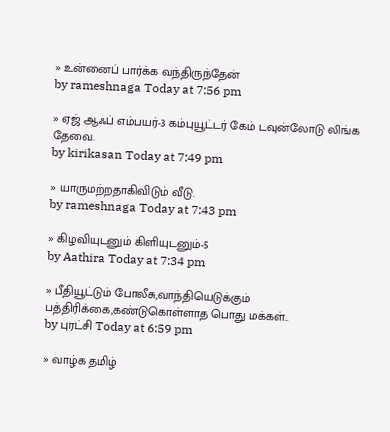» உன்னைப் பார்க்க வந்திருந்தேன்
by rameshnaga Today at 7:56 pm

» ஏஜ் ஆஃப் எம்பயர்-3 கம்புயூட்டர் கேம் டவுன்லோடு லிங்க தேவை.
by kirikasan Today at 7:49 pm

» யாருமற்றதாகிவிடும் வீடு.
by rameshnaga Today at 7:43 pm

» கிழவியுடனும் கிளியுடனும்-5
by Aathira Today at 7:34 pm

» பீதியூட்டும் போலீசு,வாந்தியெடுக்கும் பத்திரிக்கை,கண்டுகொள்ளாத பொது மக்கள்..
by புரட்சி Today at 6:59 pm

» வாழ்க தமிழ்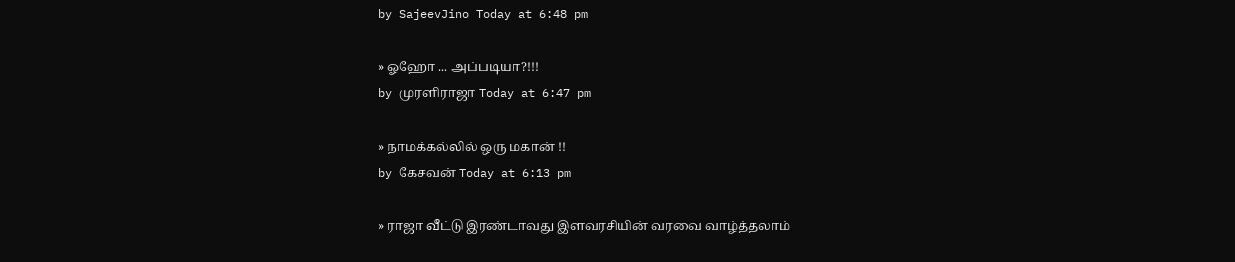by SajeevJino Today at 6:48 pm

» ஓஹோ ... அப்படியா?!!!
by முரளிராஜா Today at 6:47 pm

» நாமக்கல்லில் ஒரு மகான் !!
by கேசவன் Today at 6:13 pm

» ராஜா வீட்டு இரண்டாவது இளவரசியின் வரவை வாழ்த்தலாம்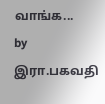வாங்க...
by இரா.பகவதி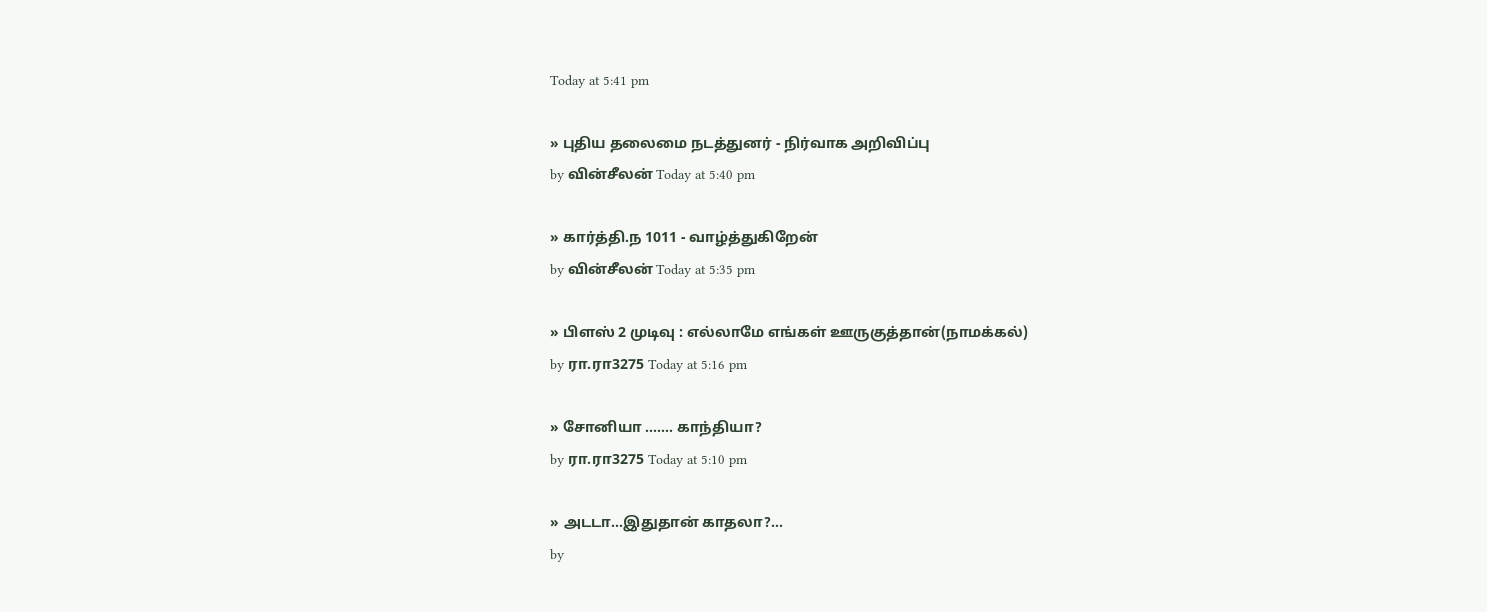Today at 5:41 pm

» புதிய தலைமை நடத்துனர் - நிர்வாக அறிவிப்பு
by வின்சீலன் Today at 5:40 pm

» கார்த்தி.ந 1011 - வாழ்த்துகிறேன்
by வின்சீலன் Today at 5:35 pm

» பிளஸ் 2 முடிவு : எல்லாமே எங்கள் ஊருகுத்தான்(நாமக்கல்)
by ரா.ரா3275 Today at 5:16 pm

» சோனியா ……. காந்தியா?
by ரா.ரா3275 Today at 5:10 pm

» அடடா...இதுதான் காதலா?...
by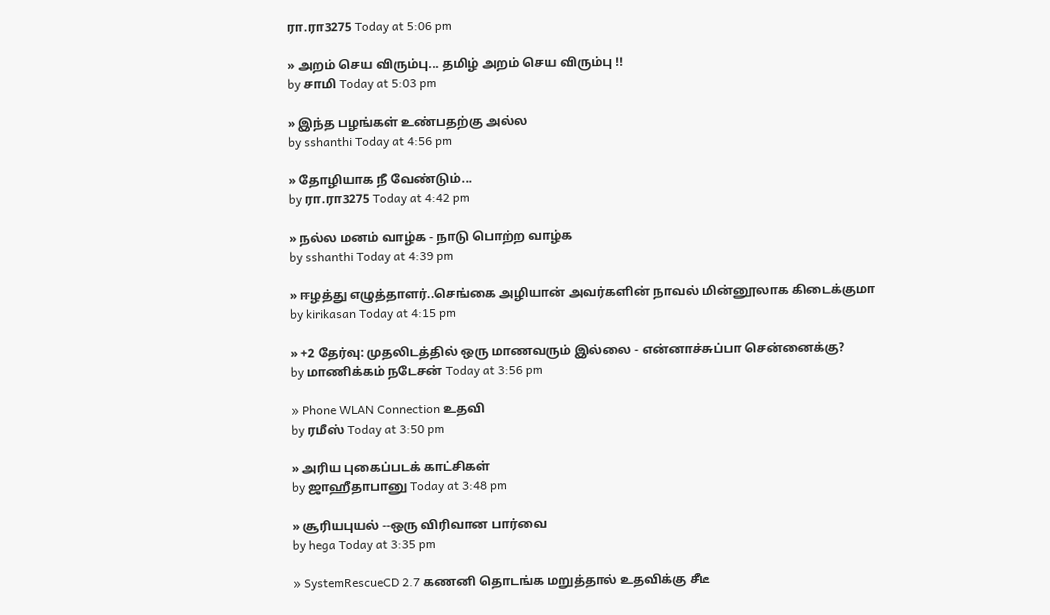ரா.ரா3275 Today at 5:06 pm

» அறம் செய விரும்பு... தமிழ் அறம் செய விரும்பு !!
by சாமி Today at 5:03 pm

» இந்த பழங்கள் உண்பதற்கு அல்ல
by sshanthi Today at 4:56 pm

» தோழியாக நீ வேண்டும்...
by ரா.ரா3275 Today at 4:42 pm

» நல்ல மனம் வாழ்க - நாடு பொற்ற வாழ்க
by sshanthi Today at 4:39 pm

» ஈழத்து எழுத்தாளர்..செங்கை அழியான் அவர்களின் நாவல் மின்னூலாக கிடைக்குமா
by kirikasan Today at 4:15 pm

» +2 தேர்வு: முதலிடத்தில் ஒரு மாணவரும் இல்லை - என்னாச்சுப்பா சென்னைக்கு?
by மாணிக்கம் நடேசன் Today at 3:56 pm

» Phone WLAN Connection உதவி
by ரமீஸ் Today at 3:50 pm

» அரிய புகைப்படக் காட்சிகள்
by ஜாஹீதாபானு Today at 3:48 pm

» சூரியபுயல் --ஒரு விரிவான பார்வை
by hega Today at 3:35 pm

» SystemRescueCD 2.7 கணனி தொடங்க மறுத்தால் உதவிக்கு சீடீ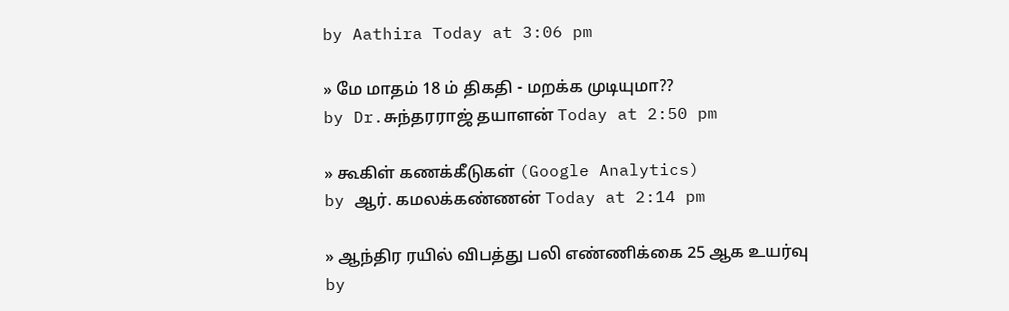by Aathira Today at 3:06 pm

» மே மாதம் 18 ம் திகதி - மறக்க முடியுமா??
by Dr.சுந்தரராஜ் தயாளன் Today at 2:50 pm

» கூகிள் கணக்கீடுகள் (Google Analytics)
by ஆர். கமலக்கண்ணன் Today at 2:14 pm

» ஆந்திர ரயில் விபத்து பலி எண்ணிக்கை 25 ஆக உயர்வு
by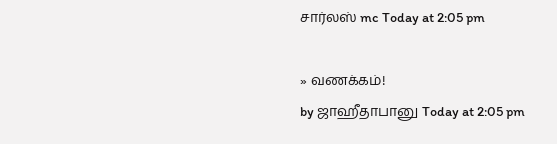சார்லஸ் mc Today at 2:05 pm

» வணக்கம்!
by ஜாஹீதாபானு Today at 2:05 pm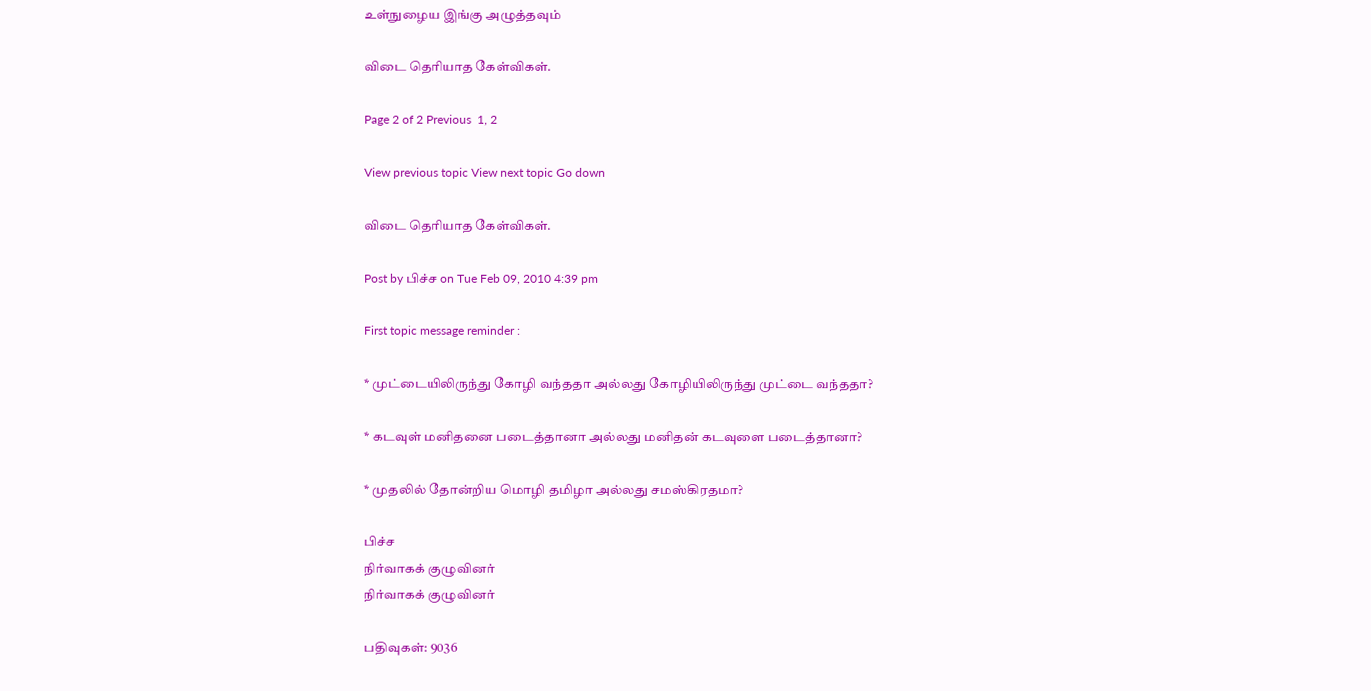உள்நுழைய இங்கு அழுத்தவும்

விடை தெரியாத கேள்விகள்.

Page 2 of 2 Previous  1, 2

View previous topic View next topic Go down

விடை தெரியாத கேள்விகள்.

Post by பிச்ச on Tue Feb 09, 2010 4:39 pm

First topic message reminder :

* முட்டையிலிருந்து கோழி வந்ததா அல்லது கோழியிலிருந்து முட்டை வந்ததா?

* கடவுள் மனிதனை படைத்தானா அல்லது மனிதன் கடவுளை படைத்தானா?

* முதலில் தோன்றிய மொழி தமிழா அல்லது சமஸ்கிரதமா?

பிச்ச
நிர்வாகக் குழுவினர்
நிர்வாகக் குழுவினர்

பதிவுகள்: 9036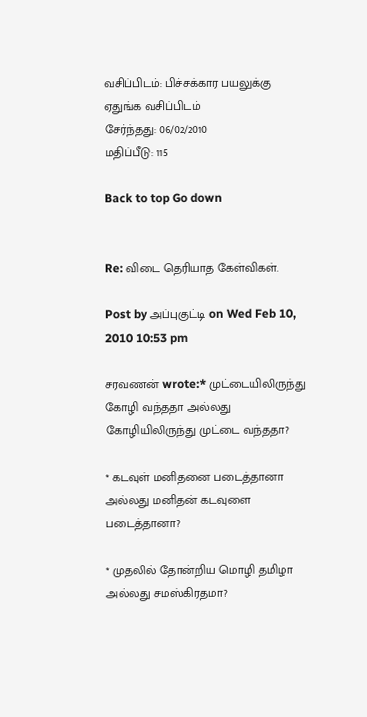வசிப்பிடம்: பிச்சக்கார பயலுக்கு ஏதுங்க வசிப்பிடம்
சேர்ந்தது: 06/02/2010
மதிப்பீடு: 115

Back to top Go down


Re: விடை தெரியாத கேள்விகள்.

Post by அப்புகுட்டி on Wed Feb 10, 2010 10:53 pm

சரவணன் wrote:* முட்டையிலிருந்து கோழி வந்ததா அல்லது கோழியிலிருந்து முட்டை வந்ததா?

* கடவுள் மனிதனை படைத்தானா அல்லது மனிதன் கடவுளை படைத்தானா?

* முதலில் தோன்றிய மொழி தமிழா அல்லது சமஸ்கிரதமா?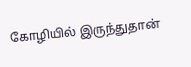கோழியில் இருந்துதான்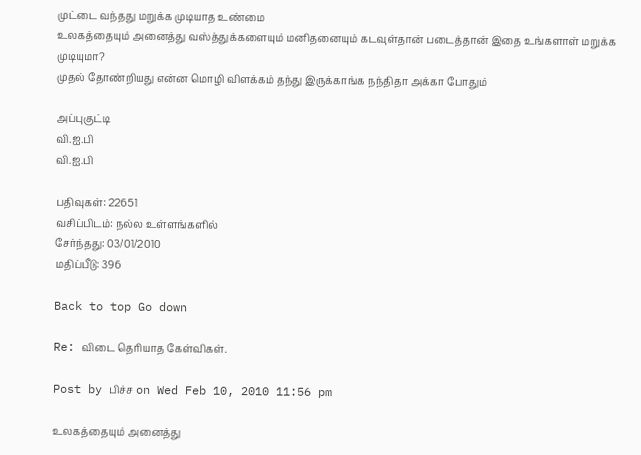முட்டை வந்தது மறுக்க முடியாத உண்மை
உலகத்தையும் அனைத்து வஸ்த்துக்களையும் மனிதனையும் கடவுள்தான் படைத்தான் இதை உங்களாள் மறுக்க முடியுமா?
முதல் தோண்றியது என்ன மொழி விளக்கம் தந்து இருக்காங்க நந்திதா அக்கா போதும்

அப்புகுட்டி
வி.ஐ.பி
வி.ஐ.பி

பதிவுகள்: 22651
வசிப்பிடம்: நல்ல உள்ளங்களில்
சேர்ந்தது: 03/01/2010
மதிப்பீடு: 396

Back to top Go down

Re: விடை தெரியாத கேள்விகள்.

Post by பிச்ச on Wed Feb 10, 2010 11:56 pm

உலகத்தையும் அனைத்து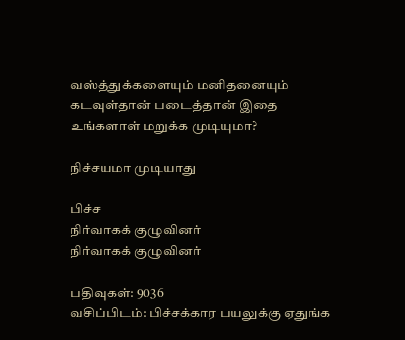வஸ்த்துக்களையும் மனிதனையும் கடவுள்தான் படைத்தான் இதை உங்களாள் மறுக்க முடியுமா?

நிச்சயமா முடியாது

பிச்ச
நிர்வாகக் குழுவினர்
நிர்வாகக் குழுவினர்

பதிவுகள்: 9036
வசிப்பிடம்: பிச்சக்கார பயலுக்கு ஏதுங்க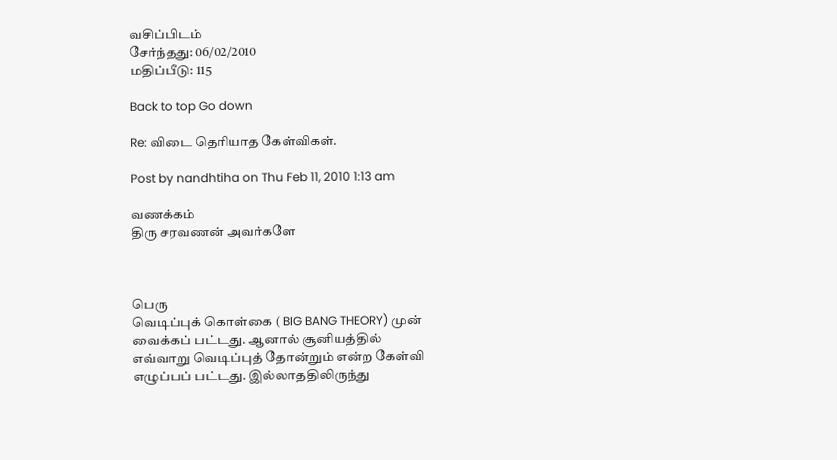வசிப்பிடம்
சேர்ந்தது: 06/02/2010
மதிப்பீடு: 115

Back to top Go down

Re: விடை தெரியாத கேள்விகள்.

Post by nandhtiha on Thu Feb 11, 2010 1:13 am

வணக்கம்
திரு சரவணன் அவர்களே



பெரு
வெடிப்புக் கொள்கை ( BIG BANG THEORY) முன் வைக்கப் பட்டது. ஆனால் சூனியத்தில்
எவ்வாறு வெடிப்புத் தோன்றும் என்ற கேள்வி எழுப்பப் பட்டது. இல்லாததிலிருந்து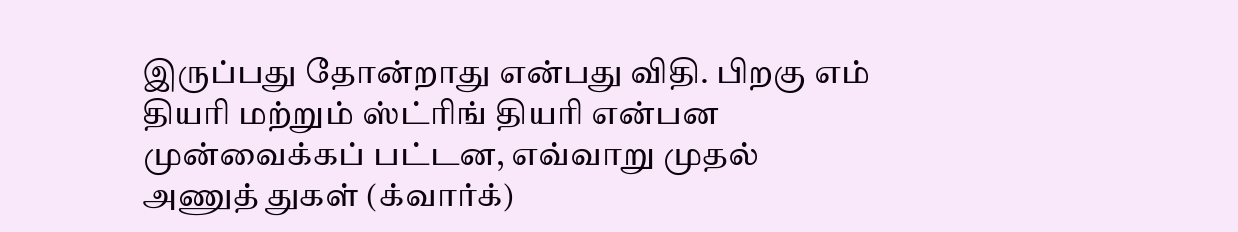இருப்பது தோன்றாது என்பது விதி. பிறகு எம் தியரி மற்றும் ஸ்ட்ரிங் தியரி என்பன
முன்வைக்கப் பட்டன, எவ்வாறு முதல் அணுத் துகள் (க்வார்க்)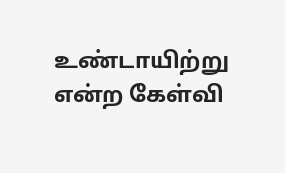உண்டாயிற்று என்ற கேள்வி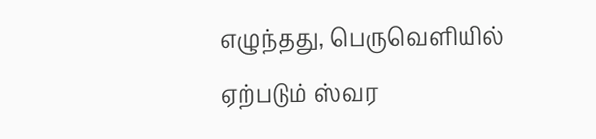எழுந்தது, பெருவெளியில் ஏற்படும் ஸ்வர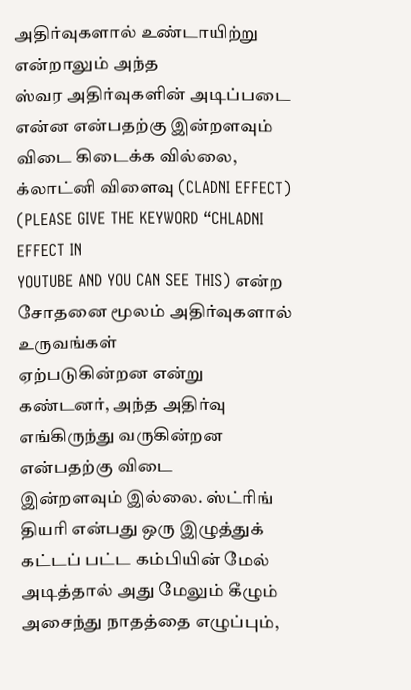அதிர்வுகளால் உண்டாயிற்று என்றாலும் அந்த
ஸ்வர அதிர்வுகளின் அடிப்படை என்ன என்பதற்கு இன்றளவும் விடை கிடைக்க வில்லை,
க்லாட்னி விளைவு (CLADNI EFFECT) (PLEASE GIVE THE KEYWORD “CHLADNI EFFECT IN
YOUTUBE AND YOU CAN SEE THIS) என்ற சோதனை மூலம் அதிர்வுகளால் உருவங்கள்
ஏற்படுகின்றன என்று கண்டனர், அந்த அதிர்வு எங்கிருந்து வருகின்றன என்பதற்கு விடை
இன்றளவும் இல்லை. ஸ்ட்ரிங் தியரி என்பது ஒரு இழுத்துக் கட்டப் பட்ட கம்பியின் மேல்
அடித்தால் அது மேலும் கீழும் அசைந்து நாதத்தை எழுப்பும்,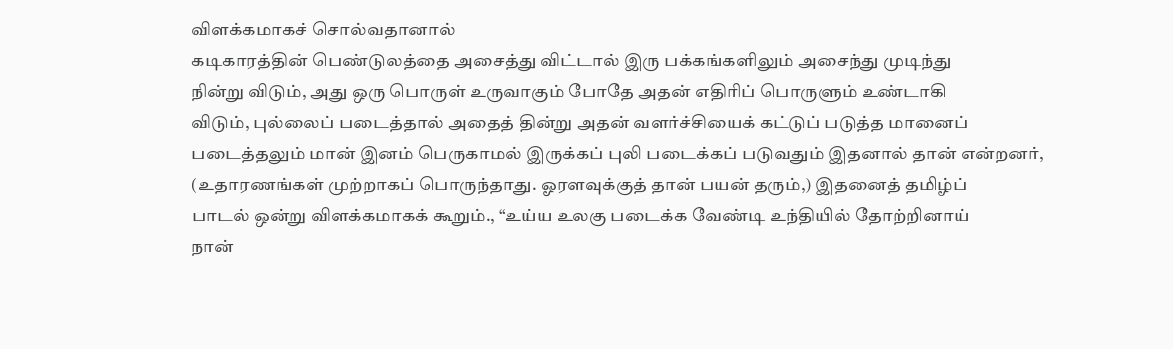விளக்கமாகச் சொல்வதானால்
கடிகாரத்தின் பெண்டுலத்தை அசைத்து விட்டால் இரு பக்கங்களிலும் அசைந்து முடிந்து
நின்று விடும், அது ஒரு பொருள் உருவாகும் போதே அதன் எதிரிப் பொருளும் உண்டாகி
விடும், புல்லைப் படைத்தால் அதைத் தின்று அதன் வளர்ச்சியைக் கட்டுப் படுத்த மானைப்
படைத்தலும் மான் இனம் பெருகாமல் இருக்கப் புலி படைக்கப் படுவதும் இதனால் தான் என்றனர்,
(உதாரணங்கள் முற்றாகப் பொருந்தாது. ஓரளவுக்குத் தான் பயன் தரும்,) இதனைத் தமிழ்ப்
பாடல் ஒன்று விளக்கமாகக் கூறும்., “உய்ய உலகு படைக்க வேண்டி உந்தியில் தோற்றினாய்
நான்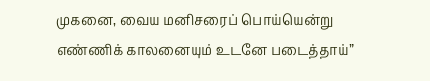முகனை, வைய மனிசரைப் பொய்யென்று எண்ணிக் காலனையும் உடனே படைத்தாய்”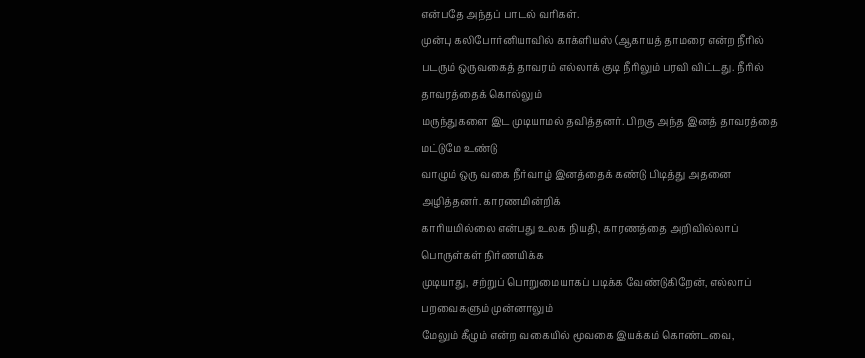என்பதே அந்தப் பாடல் வரிகள்.
முன்பு கலிபோர்னியாவில் காக்ளியஸ் (ஆகாயத் தாமரை என்ற நீரில்
படரும் ஒருவகைத் தாவரம் எல்லாக் குடி நீரிலும் பரவி விட்டது. நீரில் தாவரத்தைக் கொல்லும்
மருந்துகளை இட முடியாமல் தவித்தனர். பிறகு அந்த இனத் தாவரத்தை மட்டுமே உண்டு
வாழும் ஒரு வகை நீர்வாழ் இனத்தைக் கண்டு பிடித்து அதனை அழித்தனர். காரணமின்றிக்
காரியமில்லை என்பது உலக நியதி, காரணத்தை அறிவில்லாப் பொருள்கள் நிர்ணயிக்க
முடியாது, சற்றுப் பொறுமையாகப் படிக்க வேண்டுகிறேன், எல்லாப் பறவைகளும் முன்னாலும்
மேலும் கீழும் என்ற வகையில் மூவகை இயக்கம் கொண்டவை,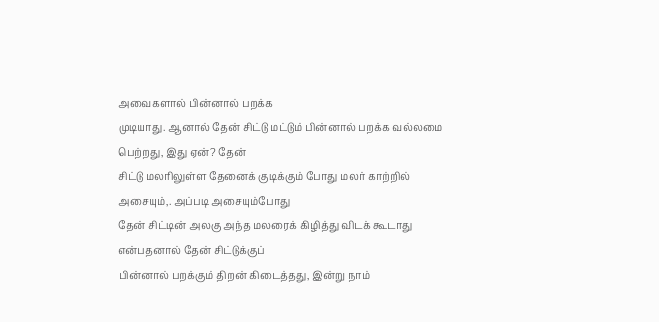அவைகளால் பின்னால் பறக்க
முடியாது. ஆனால் தேன் சிட்டு மட்டும் பின்னால் பறக்க வல்லமை பெற்றது, இது ஏன்? தேன்
சிட்டு மலரிலுள்ள தேனைக் குடிக்கும் போது மலர் காற்றில் அசையும்,. அப்படி அசையும்போது
தேன் சிட்டின் அலகு அந்த மலரைக் கிழித்து விடக் கூடாது என்பதனால் தேன் சிட்டுக்குப்
பின்னால் பறக்கும் திறன் கிடைத்தது, இன்று நாம்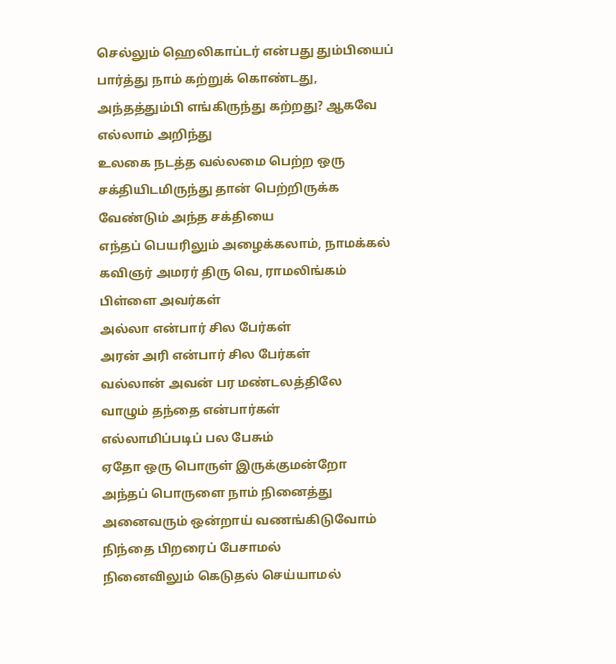செல்லும் ஹெலிகாப்டர் என்பது தும்பியைப்
பார்த்து நாம் கற்றுக் கொண்டது, அந்தத்தும்பி எங்கிருந்து கற்றது? ஆகவே எல்லாம் அறிந்து
உலகை நடத்த வல்லமை பெற்ற ஒரு சக்தியிடமிருந்து தான் பெற்றிருக்க வேண்டும் அந்த சக்தியை
எந்தப் பெயரிலும் அழைக்கலாம், நாமக்கல் கவிஞர் அமரர் திரு வெ, ராமலிங்கம் பிள்ளை அவர்கள்
அல்லா என்பார் சில பேர்கள்
அரன் அரி என்பார் சில பேர்கள்
வல்லான் அவன் பர மண்டலத்திலே
வாழும் தந்தை என்பார்கள்
எல்லாமிப்படிப் பல பேசும்
ஏதோ ஒரு பொருள் இருக்குமன்றோ
அந்தப் பொருளை நாம் நினைத்து
அனைவரும் ஒன்றாய் வணங்கிடுவோம்
நிந்தை பிறரைப் பேசாமல்
நினைவிலும் கெடுதல் செய்யாமல்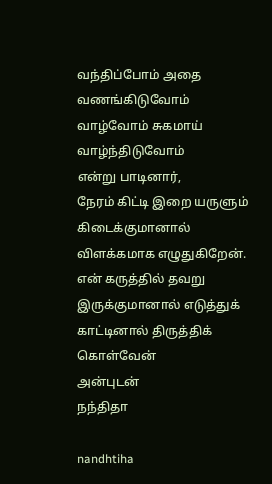வந்திப்போம் அதை வணங்கிடுவோம்
வாழ்வோம் சுகமாய் வாழ்ந்திடுவோம்
என்று பாடினார்,
நேரம் கிட்டி இறை யருளும் கிடைக்குமானால் விளக்கமாக எழுதுகிறேன். என் கருத்தில் தவறு இருக்குமானால் எடுத்துக் காட்டினால் திருத்திக் கொள்வேன்
அன்புடன்
நந்திதா

nandhtiha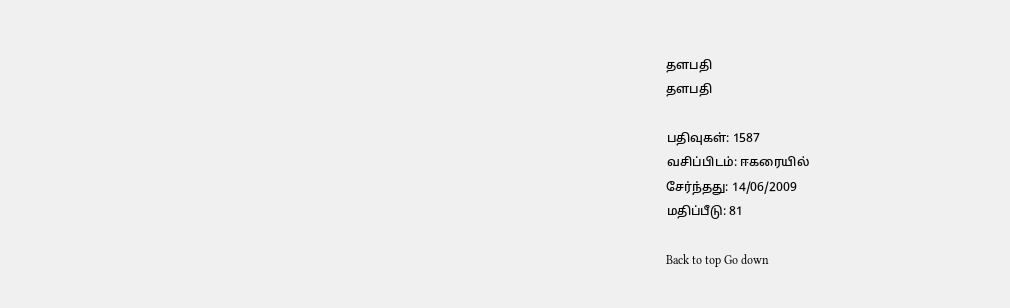தளபதி
தளபதி

பதிவுகள்: 1587
வசிப்பிடம்: ஈகரையில்
சேர்ந்தது: 14/06/2009
மதிப்பீடு: 81

Back to top Go down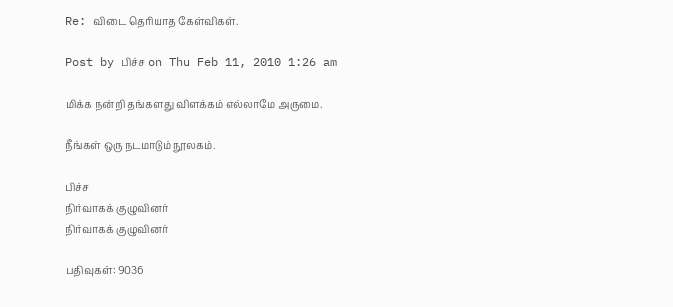Re: விடை தெரியாத கேள்விகள்.

Post by பிச்ச on Thu Feb 11, 2010 1:26 am

மிக்க நன்றி தங்களது விளக்கம் எல்லாமே அருமை.

நீங்கள் ஒரு நடமாடும் நூலகம்.

பிச்ச
நிர்வாகக் குழுவினர்
நிர்வாகக் குழுவினர்

பதிவுகள்: 9036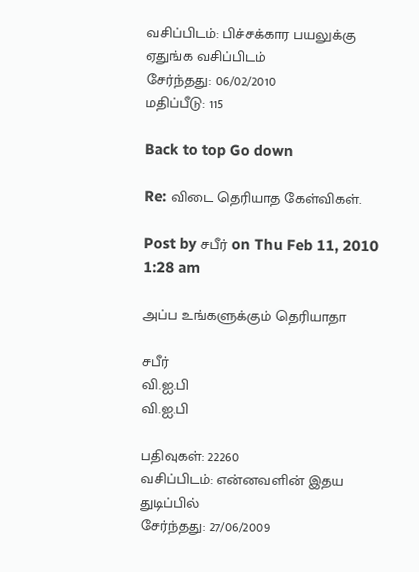வசிப்பிடம்: பிச்சக்கார பயலுக்கு ஏதுங்க வசிப்பிடம்
சேர்ந்தது: 06/02/2010
மதிப்பீடு: 115

Back to top Go down

Re: விடை தெரியாத கேள்விகள்.

Post by சபீர் on Thu Feb 11, 2010 1:28 am

அப்ப உங்களுக்கும் தெரியாதா

சபீர்
வி.ஐ.பி
வி.ஐ.பி

பதிவுகள்: 22260
வசிப்பிடம்: என்னவளின் இதய துடிப்பில்
சேர்ந்தது: 27/06/2009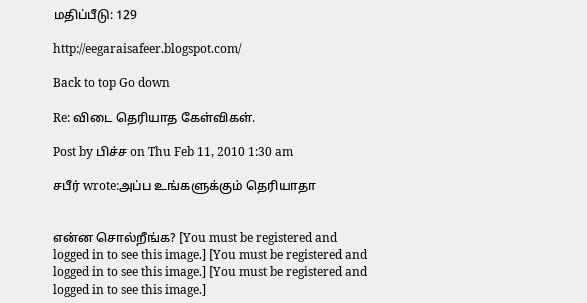மதிப்பீடு: 129

http://eegaraisafeer.blogspot.com/

Back to top Go down

Re: விடை தெரியாத கேள்விகள்.

Post by பிச்ச on Thu Feb 11, 2010 1:30 am

சபீர் wrote:அப்ப உங்களுக்கும் தெரியாதா


என்ன சொல்றீங்க? [You must be registered and logged in to see this image.] [You must be registered and logged in to see this image.] [You must be registered and logged in to see this image.]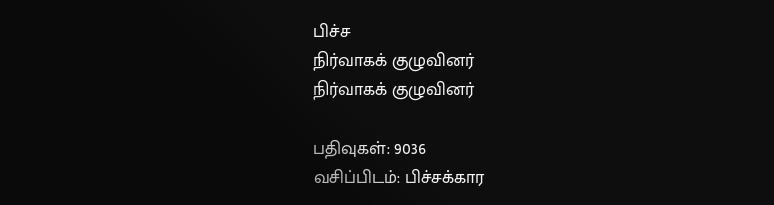பிச்ச
நிர்வாகக் குழுவினர்
நிர்வாகக் குழுவினர்

பதிவுகள்: 9036
வசிப்பிடம்: பிச்சக்கார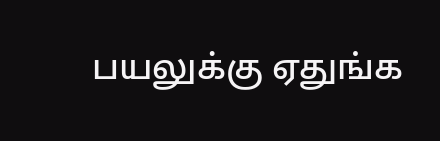பயலுக்கு ஏதுங்க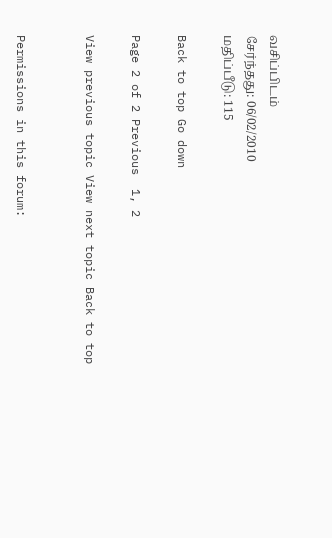வசிப்பிடம்
சேர்ந்தது: 06/02/2010
மதிப்பீடு: 115

Back to top Go down

Page 2 of 2 Previous  1, 2

View previous topic View next topic Back to top


Permissions in this forum: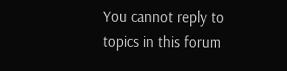You cannot reply to topics in this forum